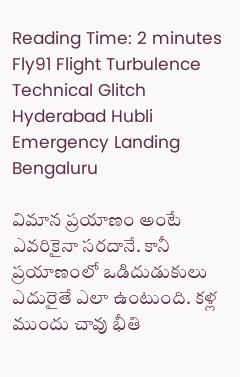Reading Time: 2 minutes
Fly91 Flight Turbulence Technical Glitch Hyderabad Hubli Emergency Landing Bengaluru

విమాన ప్రయాణం అంటే ఎవరికైనా సరదానే. కానీ ప్రయాణంలో ఒడిదుడుకులు ఎదురైతే ఎలా ఉంటుంది. కళ్ల ముందు చావు భీతి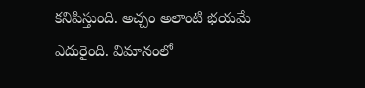కనిపిస్తుంది. అచ్చం అలాంటి భయమే ఎదురైంది. విమానంలో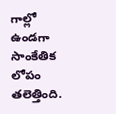గాల్లో ఉండగా సాంకేతిక లోపం తలెత్తింది.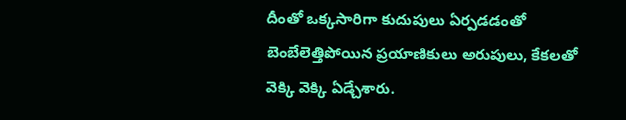దీంతో ఒక్కసారిగా కుదుపులు ఏర్పడడంతో బెంబేలెత్తిపోయిన ప్రయాణికులు అరుపులు, కేకలతో వెక్కి వెక్కి ఏడ్చేశారు.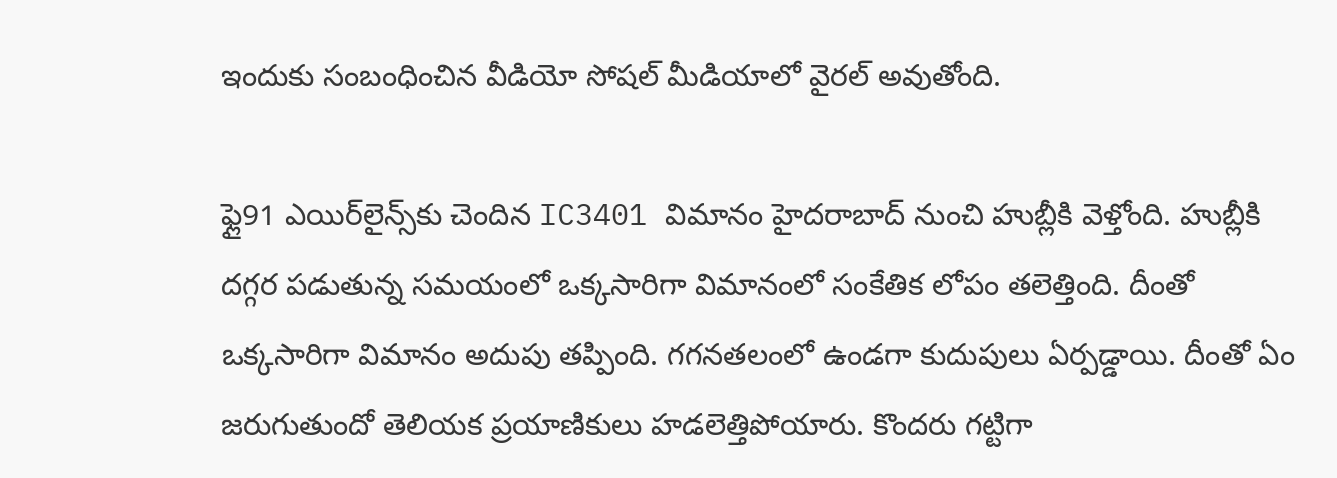ఇందుకు సంబంధించిన వీడియో సోషల్ మీడియాలో వైరల్ అవుతోంది.

ఫ్లై91 ఎయిర్‌లైన్స్‌కు చెందిన IC3401 విమానం హైదరాబాద్ నుంచి హుబ్లీకి వెళ్తోంది. హుబ్లీకి దగ్గర పడుతున్న సమయంలో ఒక్కసారిగా విమానంలో సంకేతిక లోపం తలెత్తింది. దీంతో ఒక్కసారిగా విమానం అదుపు తప్పింది. గగనతలంలో ఉండగా కుదుపులు ఏర్పడ్డాయి. దీంతో ఏం జరుగుతుందో తెలియక ప్రయాణికులు హడలెత్తిపోయారు. కొందరు గట్టిగా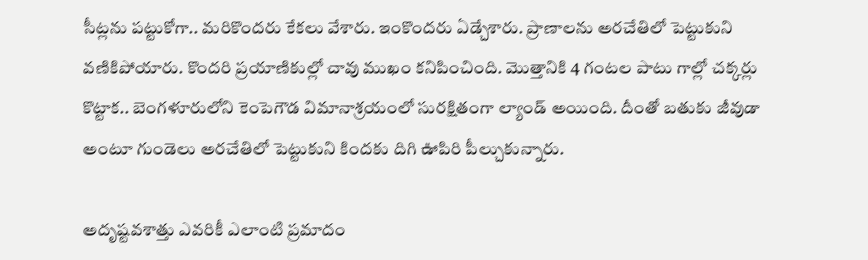సీట్లను పట్టుకోగా.. మరికొందరు కేకలు వేశారు. ఇంకొందరు ఏడ్చేశారు. ప్రాణాలను అరచేతిలో పెట్టుకుని వణికిపోయారు. కొందరి ప్రయాణికుల్లో చావు ముఖం కనిపించింది. మొత్తానికి 4 గంటల పాటు గాల్లో చక్కర్లు కొట్టాక.. బెంగళూరులోని కెంపెగౌడ విమానాశ్రయంలో సురక్షితంగా ల్యాండ్ అయింది. దీంతో బతుకు జీవుడా అంటూ గుండెలు అరచేతిలో పెట్టుకుని కిందకు దిగి ఊపిరి పీల్చుకున్నారు.

అదృష్టవశాత్తు ఎవరికీ ఎలాంటి ప్రమాదం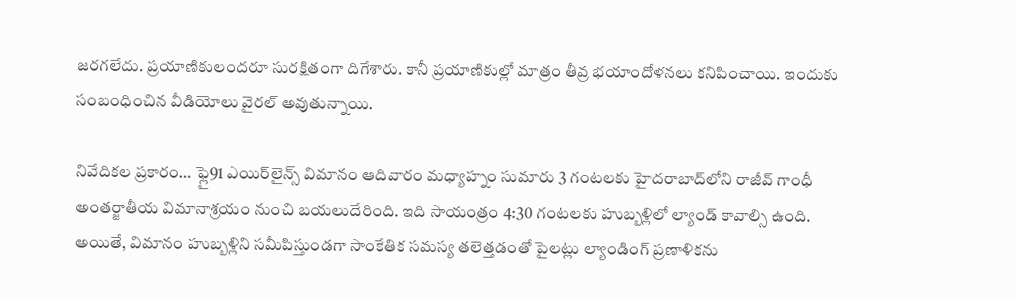జరగలేదు. ప్రయాణికులందరూ సురక్షితంగా దిగేశారు. కానీ ప్రయాణికుల్లో మాత్రం తీవ్ర భయాందోళనలు కనిపించాయి. ఇందుకు సంబంధించిన వీడియోలు వైరల్ అవుతున్నాయి.

నివేదికల ప్రకారం… ఫ్లై91 ఎయిర్‌లైన్స్ విమానం ఆదివారం మధ్యాహ్నం సుమారు 3 గంటలకు హైదరాబాద్‌లోని రాజీవ్ గాంధీ అంతర్జాతీయ విమానాశ్రయం నుంచి బయలుదేరింది. ఇది సాయంత్రం 4:30 గంటలకు హుబ్బళ్లిలో ల్యాండ్ కావాల్సి ఉంది. అయితే, విమానం హుబ్బళ్లిని సమీపిస్తుండగా సాంకేతిక సమస్య తలెత్తడంతో పైలట్లు ల్యాండింగ్ ప్రణాళికను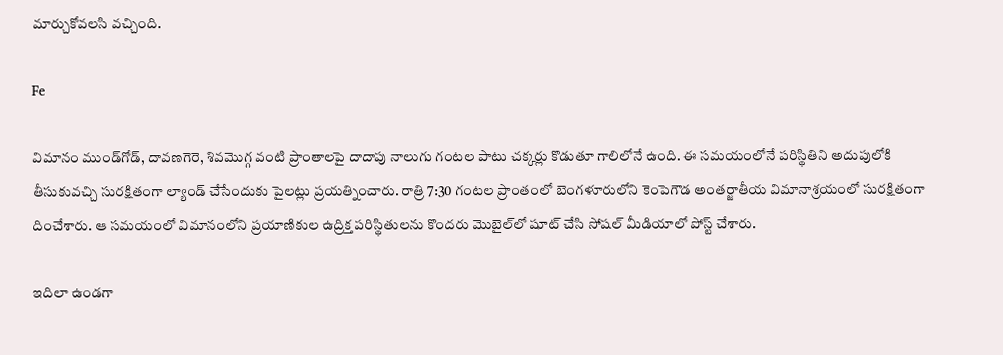మార్చుకోవలసి వచ్చింది.

Fe

విమానం ముండ్‌గోడ్, దావణగెరె, శివమొగ్గ వంటి ప్రాంతాలపై దాదాపు నాలుగు గంటల పాటు చక్కర్లు కొడుతూ గాలిలోనే ఉంది. ఈ సమయంలోనే పరిస్థితిని అదుపులోకి తీసుకువచ్చి సురక్షితంగా ల్యాండ్ చేసేందుకు పైలట్లు ప్రయత్నించారు. రాత్రి 7:30 గంటల ప్రాంతంలో బెంగళూరులోని కెంపెగౌడ అంతర్జాతీయ విమానాశ్రయంలో సురక్షితంగా దించేశారు. ఆ సమయంలో విమానంలోని ప్రయాణికుల ఉద్రిక్త పరిస్థితులను కొందరు మొబైల్‌లో షూట్ చేసి సోషల్ మీడియాలో పోస్ట్ చేశారు.

ఇదిలా ఉండగా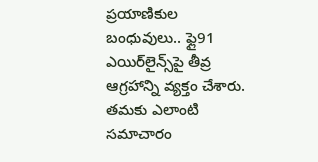ప్రయాణికుల బంధువులు.. ఫ్లై91 ఎయిర్‌లైన్స్‌పై తీవ్ర ఆగ్రహాన్ని వ్యక్తం చేశారు. తమకు ఎలాంటి సమాచారం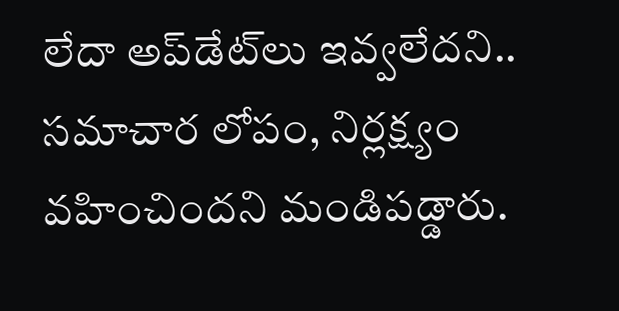లేదా అప్‌డేట్‌లు ఇవ్వలేదని.. సమాచార లోపం, నిర్లక్ష్యం వహించిందని మండిపడ్డారు.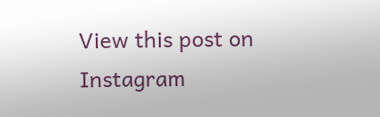View this post on Instagram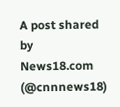A post shared by News18.com (@cnnnews18)